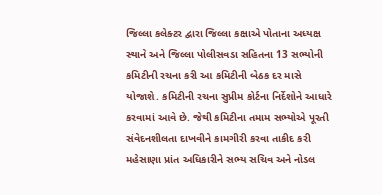જિલ્લા કલેક્ટર દ્વારા જિલ્લા કક્ષાએ પોતાના અધ્યક્ષ સ્થાને અને જિલ્લા પોલીસવડા સહિતના 13 સભ્યોની કમિટીની રચના કરી આ કમિટીની બેઠક દર માસે યોજાશે. કમિટીની રચના સુપ્રીમ કોર્ટના નિર્દેશોને આધારે કરવામાં આવે છે. જેથી કમિટીના તમામ સભ્યોએ પૂરતી સંવેદનશીલતા દાખવીને કામગીરી કરવા તાકીદ કરી મહેસાણા પ્રાંત અધિકારીને સભ્ય સચિવ અને નોડલ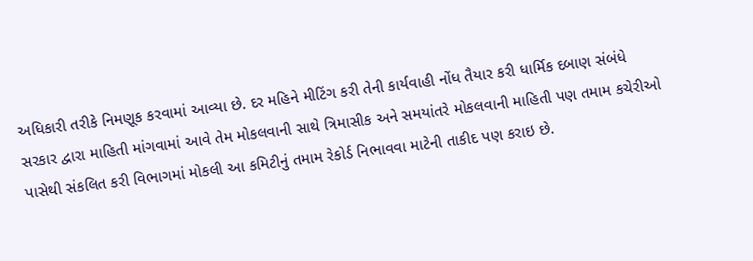અધિકારી તરીકે નિમણૂક કરવામાં આવ્યા છે. દર મહિને મીટિંગ કરી તેની કાર્યવાહી નોંધ તૈયાર કરી ધાર્મિક દબાણ સંબંધે સરકાર દ્વારા માહિતી માંગવામાં આવે તેમ મોકલવાની સાથે ત્રિમાસીક અને સમયાંતરે મોકલવાની માહિતી પણ તમામ કચેરીઓ પાસેથી સંકલિત કરી વિભાગમાં મોકલી આ કમિટીનું તમામ રેકોર્ડ નિભાવવા માટેની તાકીદ પણ કરાઇ છે.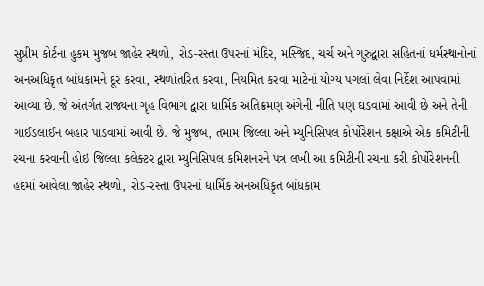સુપ્રીમ કોર્ટના હુકમ મુજબ જાહેર સ્થળો, રોડ-રસ્તા ઉપરનાં મંદિર, મસ્જિદ, ચર્ચ અને ગુરુદ્વારા સહિતનાં ધર્મસ્થાનોનાં અનઅધિકૃત બાંધકામને દૂર કરવા, સ્થળાંતરિત કરવા, નિયમિત કરવા માટેનાં યોગ્ય પગલાં લેવા નિર્દેશ આપવામાં આવ્યા છે. જે અંતર્ગત રાજ્યના ગૃહ વિભાગ દ્વારા ધાર્મિક અતિક્રમણ અંગેની નીતિ પણ ઘડવામાં આવી છે અને તેની ગાઈડલાઈન બહાર પાડવામાં આવી છે. જે મુજબ, તમામ જિલ્લા અને મ્યુનિસિપલ કોર્પોરેશન કક્ષાએ એક કમિટીની રચના કરવાની હોઇ જિલ્લા કલેક્ટર દ્વારા મ્યુનિસિપલ કમિશનરને પત્ર લખી આ કમિટીની રચના કરી કોર્પોરેશનની હદમાં આવેલા જાહેર સ્થળો, રોડ-રસ્તા ઉપરનાં ધાર્મિક અનઅધિકૃત બાંધકામ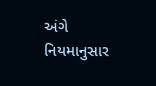અંગે નિયમાનુસાર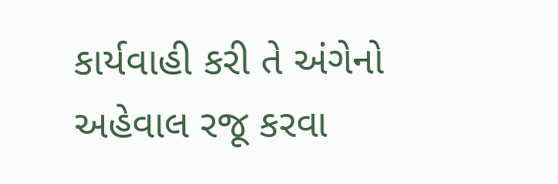કાર્યવાહી કરી તે અંગેનો અહેવાલ રજૂ કરવા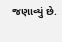જણાવ્યું છે.